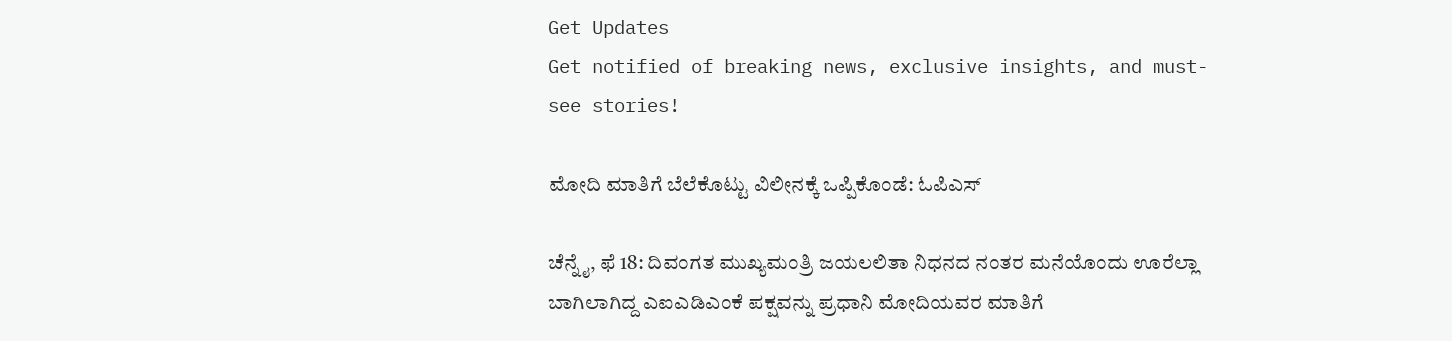Get Updates
Get notified of breaking news, exclusive insights, and must-see stories!

ಮೋದಿ ಮಾತಿಗೆ ಬೆಲೆಕೊಟ್ಟು ವಿಲೀನಕ್ಕೆ ಒಪ್ಪಿಕೊಂಡೆ: ಓಪಿಎಸ್

ಚೆನ್ನೈ, ಫೆ 18: ದಿವಂಗತ ಮುಖ್ಯಮಂತ್ರಿ ಜಯಲಲಿತಾ ನಿಧನದ ನಂತರ ಮನೆಯೊಂದು ಊರೆಲ್ಲಾ ಬಾಗಿಲಾಗಿದ್ದ ಎಐಎಡಿಎಂಕೆ ಪಕ್ಷವನ್ನು ಪ್ರಧಾನಿ ಮೋದಿಯವರ ಮಾತಿಗೆ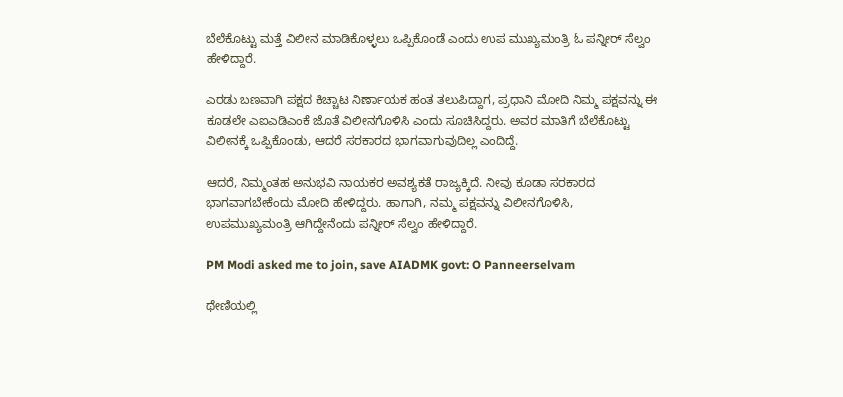ಬೆಲೆಕೊಟ್ಟು ಮತ್ತೆ ವಿಲೀನ ಮಾಡಿಕೊಳ್ಳಲು ಒಪ್ಪಿಕೊಂಡೆ ಎಂದು ಉಪ ಮುಖ್ಯಮಂತ್ರಿ ಓ ಪನ್ನೀರ್ ಸೆಲ್ವಂ ಹೇಳಿದ್ದಾರೆ.

ಎರಡು ಬಣವಾಗಿ ಪಕ್ಷದ ಕಿಚ್ಚಾಟ ನಿರ್ಣಾಯಕ ಹಂತ ತಲುಪಿದ್ದಾಗ, ಪ್ರಧಾನಿ ಮೋದಿ ನಿಮ್ಮ ಪಕ್ಷವನ್ನು ಈ ಕೂಡಲೇ ಎಐಎಡಿಎಂಕೆ ಜೊತೆ ವಿಲೀನಗೊಳಿಸಿ ಎಂದು ಸೂಚಿಸಿದ್ದರು. ಅವರ ಮಾತಿಗೆ ಬೆಲೆಕೊಟ್ಟು ವಿಲೀನಕ್ಕೆ ಒಪ್ಪಿಕೊಂಡು, ಆದರೆ ಸರಕಾರದ ಭಾಗವಾಗುವುದಿಲ್ಲ ಎಂದಿದ್ದೆ.

ಆದರೆ, ನಿಮ್ಮಂತಹ ಅನುಭವಿ ನಾಯಕರ ಅವಶ್ಯಕತೆ ರಾಜ್ಯಕ್ಕಿದೆ. ನೀವು ಕೂಡಾ ಸರಕಾರದ ಭಾಗವಾಗಬೇಕೆಂದು ಮೋದಿ ಹೇಳಿದ್ದರು. ಹಾಗಾಗಿ, ನಮ್ಮ ಪಕ್ಷವನ್ನು ವಿಲೀನಗೊಳಿಸಿ, ಉಪಮುಖ್ಯಮಂತ್ರಿ ಆಗಿದ್ದೇನೆಂದು ಪನ್ನೀರ್ ಸೆಲ್ವಂ ಹೇಳಿದ್ದಾರೆ.

PM Modi asked me to join, save AIADMK govt: O Panneerselvam

ಥೇಣಿಯಲ್ಲಿ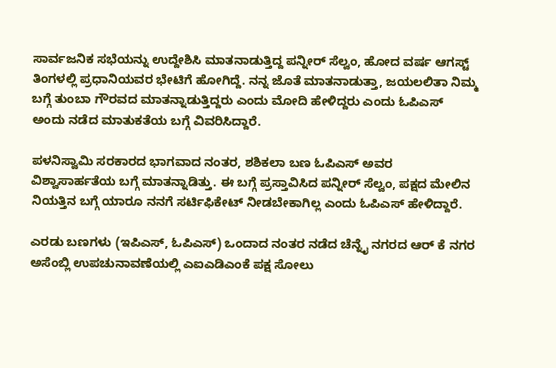ಸಾರ್ವಜನಿಕ ಸಭೆಯನ್ನು ಉದ್ದೇಶಿಸಿ ಮಾತನಾಡುತ್ತಿದ್ದ ಪನ್ನೀರ್ ಸೆಲ್ವಂ, ಹೋದ ವರ್ಷ ಆಗಸ್ಟ್ ತಿಂಗಳಲ್ಲಿ ಪ್ರಧಾನಿಯವರ ಭೇಟಿಗೆ ಹೋಗಿದ್ದೆ. ನನ್ನ ಜೊತೆ ಮಾತನಾಡುತ್ತಾ, ಜಯಲಲಿತಾ ನಿಮ್ಮ ಬಗ್ಗೆ ತುಂಬಾ ಗೌರವದ ಮಾತನ್ನಾಡುತ್ತಿದ್ದರು ಎಂದು ಮೋದಿ ಹೇಳಿದ್ದರು ಎಂದು ಓಪಿಎಸ್ ಅಂದು ನಡೆದ ಮಾತುಕತೆಯ ಬಗ್ಗೆ ವಿವರಿಸಿದ್ದಾರೆ.

ಪಳನಿಸ್ವಾಮಿ ಸರಕಾರದ ಭಾಗವಾದ ನಂತರ, ಶಶಿಕಲಾ ಬಣ ಓಪಿಎಸ್ ಅವರ ವಿಶ್ವಾಸಾರ್ಹತೆಯ ಬಗ್ಗೆ ಮಾತನ್ನಾಡಿತ್ತು. ಈ ಬಗ್ಗೆ ಪ್ರಸ್ತಾವಿಸಿದ ಪನ್ನೀರ್ ಸೆಲ್ವಂ, ಪಕ್ಷದ ಮೇಲಿನ ನಿಯತ್ತಿನ ಬಗ್ಗೆ ಯಾರೂ ನನಗೆ ಸರ್ಟಿಫಿಕೇಟ್ ನೀಡಬೇಕಾಗಿಲ್ಲ ಎಂದು ಓಪಿಎಸ್ ಹೇಳಿದ್ದಾರೆ.

ಎರಡು ಬಣಗಳು (ಇಪಿಎಸ್, ಓಪಿಎಸ್) ಒಂದಾದ ನಂತರ ನಡೆದ ಚೆನ್ನೈ ನಗರದ ಆರ್ ಕೆ ನಗರ ಅಸೆಂಬ್ಲಿ ಉಪಚುನಾವಣೆಯಲ್ಲಿ ಎಐಎಡಿಎಂಕೆ ಪಕ್ಷ ಸೋಲು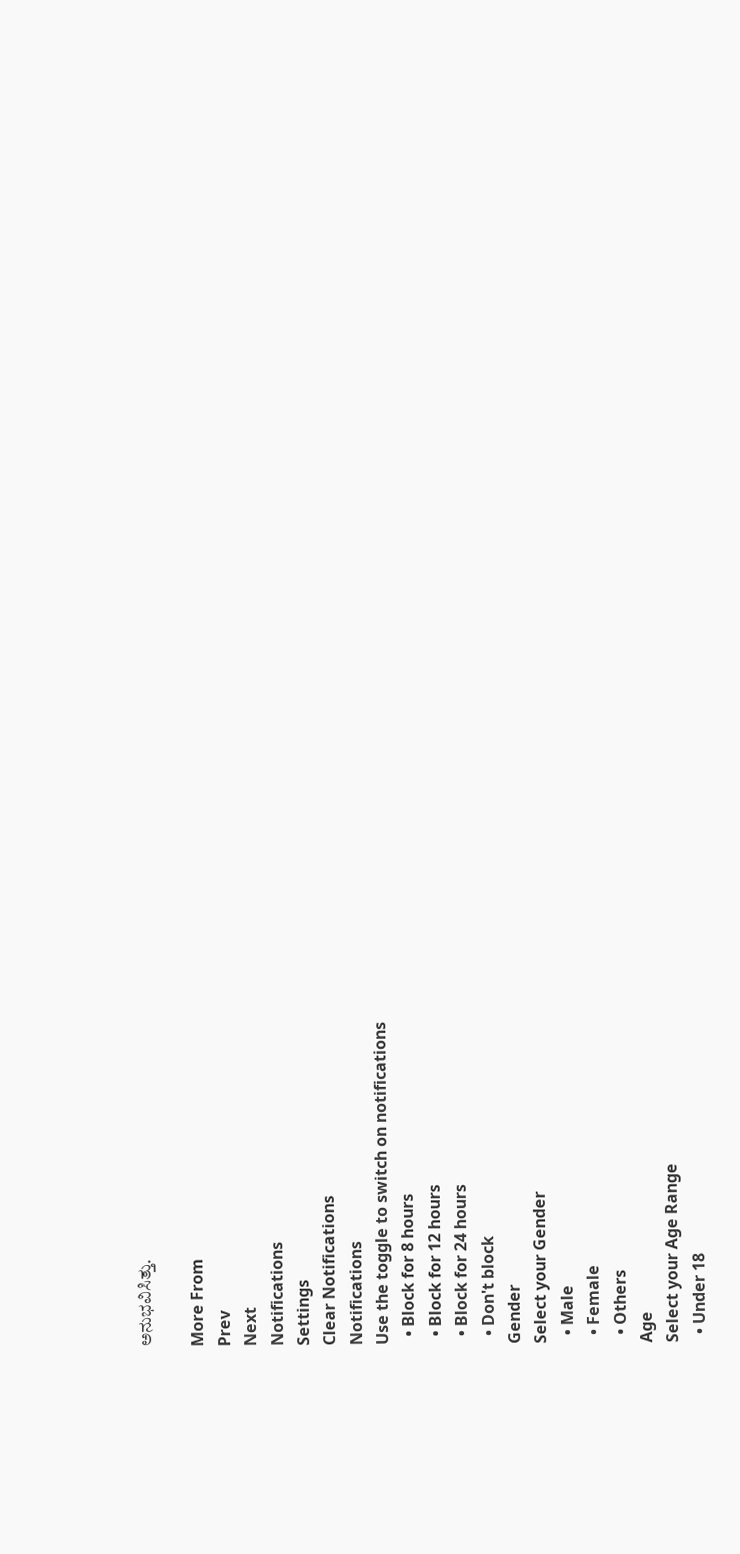ಅನುಭವಿಸಿತ್ತು.

More From
Prev
Next
Notifications
Settings
Clear Notifications
Notifications
Use the toggle to switch on notifications
  • Block for 8 hours
  • Block for 12 hours
  • Block for 24 hours
  • Don't block
Gender
Select your Gender
  • Male
  • Female
  • Others
Age
Select your Age Range
  • Under 18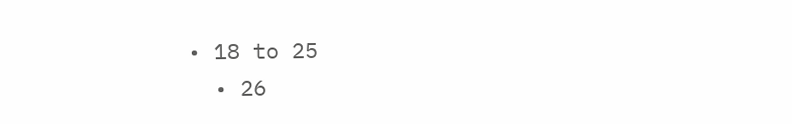• 18 to 25
  • 26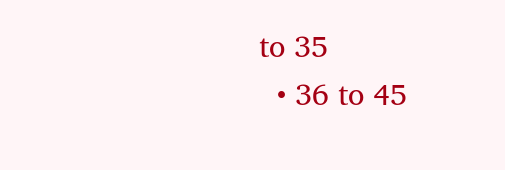to 35
  • 36 to 45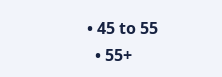• 45 to 55
  • 55+